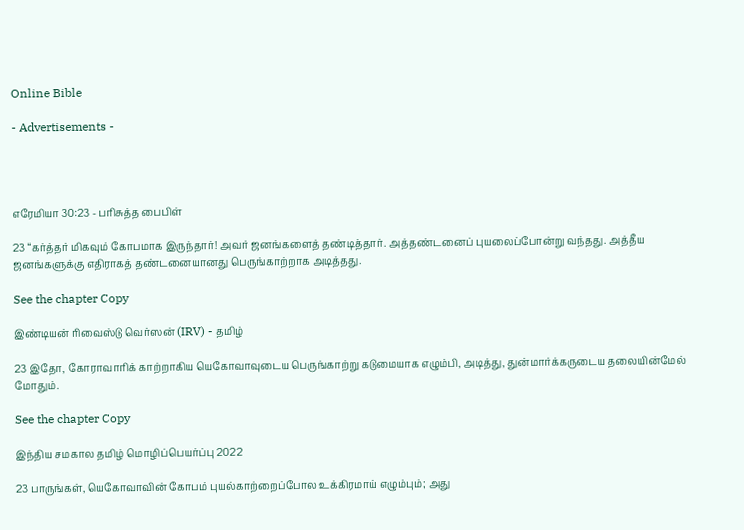Online Bible

- Advertisements -




எரேமியா 30:23 - பரிசுத்த பைபிள்

23 “கர்த்தர் மிகவும் கோபமாக இருந்தார்! அவர் ஜனங்களைத் தண்டித்தார். அத்தண்டனைப் புயலைப்போன்று வந்தது. அத்தீய ஜனங்களுக்கு எதிராகத் தண்டனையானது பெருங்காற்றாக அடித்தது.

See the chapter Copy

இண்டியன் ரிவைஸ்டு வெர்ஸன் (IRV) - தமிழ்

23 இதோ, கோராவாரிக் காற்றாகிய யெகோவாவுடைய பெருங்காற்று கடுமையாக எழும்பி, அடித்து, துன்மார்க்கருடைய தலையின்மேல் மோதும்.

See the chapter Copy

இந்திய சமகால தமிழ் மொழிப்பெயர்ப்பு 2022

23 பாருங்கள், யெகோவாவின் கோபம் புயல்காற்றைப்போல உக்கிரமாய் எழும்பும்; அது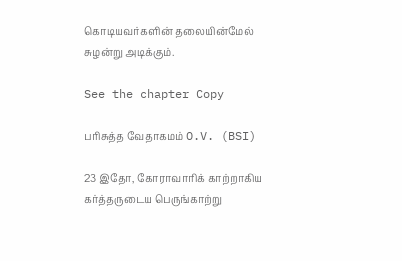கொடியவர்களின் தலையின்மேல் சுழன்று அடிக்கும்.

See the chapter Copy

பரிசுத்த வேதாகமம் O.V. (BSI)

23 இதோ, கோராவாரிக் காற்றாகிய கர்த்தருடைய பெருங்காற்று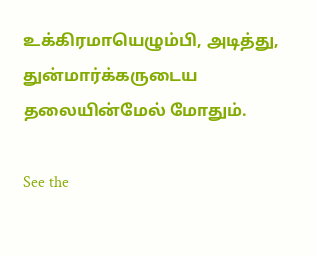உக்கிரமாயெழும்பி, அடித்து, துன்மார்க்கருடைய தலையின்மேல் மோதும்.

See the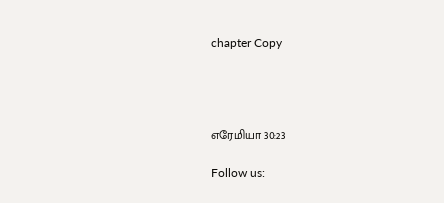chapter Copy




எரேமியா 30:23

Follow us: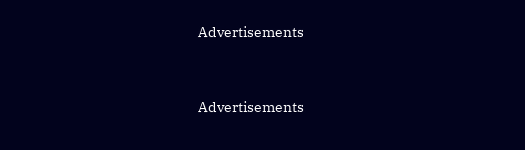Advertisements


Advertisements